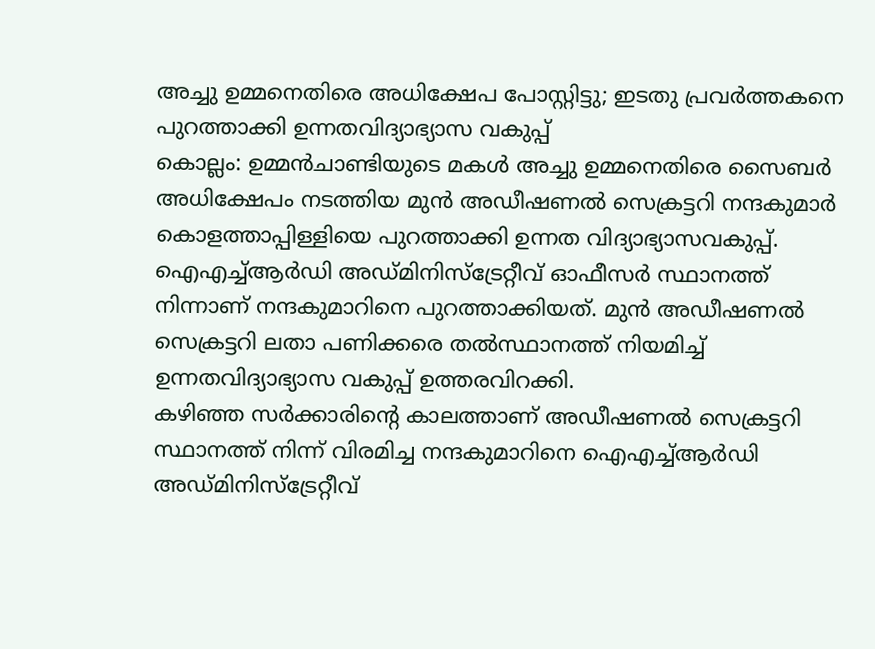അച്ചു ഉമ്മനെതിരെ അധിക്ഷേപ പോസ്റ്റിട്ടു; ഇടതു പ്രവർത്തകനെ പുറത്താക്കി ഉന്നതവിദ്യാഭ്യാസ വകുപ്പ്
കൊല്ലം: ഉമ്മൻചാണ്ടിയുടെ മകൾ അച്ചു ഉമ്മനെതിരെ സൈബർ അധിക്ഷേപം നടത്തിയ മുൻ അഡീഷണൽ സെക്രട്ടറി നന്ദകുമാർ കൊളത്താപ്പിള്ളിയെ പുറത്താക്കി ഉന്നത വിദ്യാഭ്യാസവകുപ്പ്. ഐഎച്ച്ആർഡി അഡ്മിനിസ്ട്രേറ്റീവ് ഓഫീസർ സ്ഥാനത്ത് നിന്നാണ് നന്ദകുമാറിനെ പുറത്താക്കിയത്. മുൻ അഡീഷണൽ സെക്രട്ടറി ലതാ പണിക്കരെ തൽസ്ഥാനത്ത് നിയമിച്ച് ഉന്നതവിദ്യാഭ്യാസ വകുപ്പ് ഉത്തരവിറക്കി.
കഴിഞ്ഞ സർക്കാരിന്റെ കാലത്താണ് അഡീഷണൽ സെക്രട്ടറി സ്ഥാനത്ത് നിന്ന് വിരമിച്ച നന്ദകുമാറിനെ ഐഎച്ച്ആർഡി അഡ്മിനിസ്ട്രേറ്റീവ്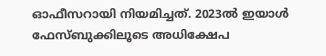ഓഫീസറായി നിയമിച്ചത്. 2023ൽ ഇയാൾ ഫേസ്ബുക്കിലൂടെ അധിക്ഷേപ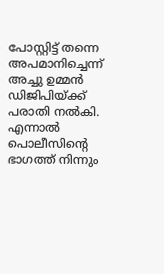പോസ്റ്റിട്ട് തന്നെ അപമാനിച്ചെന്ന് അച്ചു ഉമ്മൻ ഡിജിപിയ്ക്ക് പരാതി നൽകി. എന്നാൽ പൊലീസിന്റെ ഭാഗത്ത് നിന്നും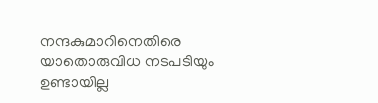നന്ദകുമാറിനെതിരെ യാതൊരുവിധ നടപടിയും ഉണ്ടായില്ല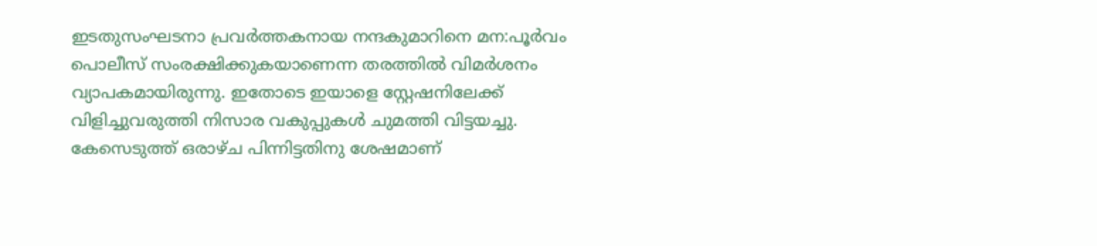ഇടതുസംഘടനാ പ്രവർത്തകനായ നന്ദകുമാറിനെ മന:പൂർവം പൊലീസ് സംരക്ഷിക്കുകയാണെന്ന തരത്തിൽ വിമർശനം വ്യാപകമായിരുന്നു. ഇതോടെ ഇയാളെ സ്റ്റേഷനിലേക്ക് വിളിച്ചുവരുത്തി നിസാര വകുപ്പുകൾ ചുമത്തി വിട്ടയച്ചു. കേസെടുത്ത് ഒരാഴ്ച പിന്നിട്ടതിനു ശേഷമാണ്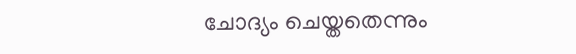ചോദ്യം ചെയ്തതെന്നും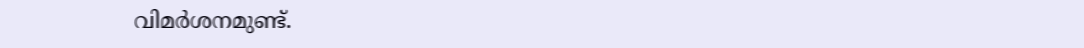വിമർശനമുണ്ട്.